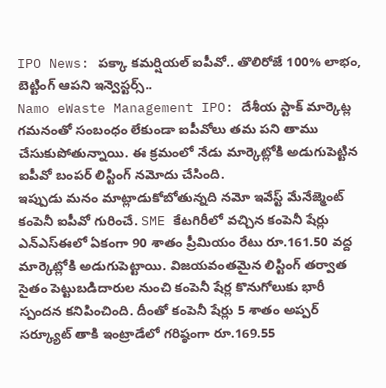IPO News: పక్కా కమర్షియల్ ఐపీవో.. తొలిరోజే 100% లాభం, బెట్టింగ్ ఆపని ఇన్వెస్టర్స్..
Namo eWaste Management IPO: దేశీయ స్టాక్ మార్కెట్ల గమనంతో సంబంధం లేకుండా ఐపీవోలు తమ పని తాము చేసుకుపోతున్నాయి. ఈ క్రమంలో నేడు మార్కెట్లోకి అడుగుపెట్టిన ఐపీవో బంపర్ లిస్టింగ్ నమోదు చేసింది.
ఇప్పుడు మనం మాట్లాడుకోబోతున్నది నమో ఇవేస్ట్ మేనేజ్మెంట్ కంపెనీ ఐపీవో గురించే. SME కేటగిరీలో వచ్చిన కంపెనీ షేర్లు ఎన్ఎస్ఈలో ఏకంగా 90 శాతం ప్రీమియం రేటు రూ.161.50 వద్ద మార్కెట్లోకి అడుగుపెట్టాయి. విజయవంతమైన లిస్టింగ్ తర్వాత సైతం పెట్టుబడిదారుల నుంచి కంపెనీ షేర్ల కొనుగోలుకు భారీ స్పందన కనిపించింది. దీంతో కంపెనీ షేర్లు 5 శాతం అప్పర్ సర్క్యూట్ తాకి ఇంట్రాడేలో గరిష్ఠంగా రూ.169.55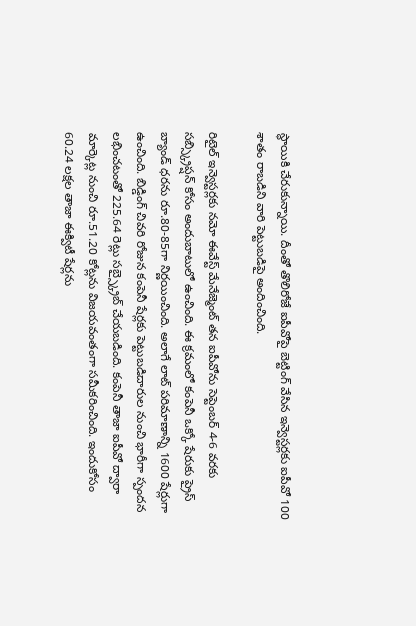స్థాయికి చేరుకున్నాయి. దీంతో తొలిరోజే ఐపీవోపై బెట్టింగ్ వేసిన ఇన్వెస్టర్లకు ఐపీవో 100 శాతం రాబడిని వారి పెట్టుబడిపై అందించింది.

రిటైల్ ఇన్వెస్టర్లకు నమో ఈవేస్ట్ మేనేజ్మెంట్ తన ఐపీవోను సెప్టెంబర్ 4-6 వరకు సబ్స్క్రిప్షన్ కోసం అందుబాటులో ఉంచింది. ఈ క్రమంలో కంపెనీ ఒక్కో షేరుకు ప్రైస్ బ్యాండ్ ధరను రూ.80-85గా నిర్ణయించింది. అలాగే లాట్ పరిమాణాన్ని 1600 షేర్లుగా ఉంచింది. బిడ్డింగ్ చివరి రోజున కంపెనీ షేర్లకు పెట్టుబడిదారుల నుంచి భారీగా స్పందన లభించటంతో 225.64 రెట్లు సబ్స్క్రైబ్ చేయబడింది. కంపెనీ తాజా ఐపీవో ద్వారా మార్కెట్ల నుంచి రూ.51.20 కోట్లను విజయవంతంగా సమీకరించింది. ఇందుకోసం 60.24 లక్షల తాజా ఈక్విటీ షేర్లను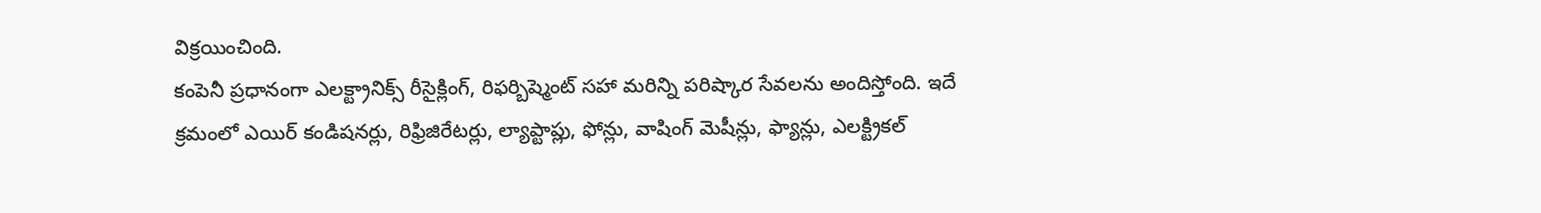విక్రయించింది.
కంపెనీ ప్రధానంగా ఎలక్ట్రానిక్స్ రీసైక్లింగ్, రిఫర్బిష్మెంట్ సహా మరిన్ని పరిష్కార సేవలను అందిస్తోంది. ఇదే క్రమంలో ఎయిర్ కండిషనర్లు, రిఫ్రిజిరేటర్లు, ల్యాప్టాప్లు, ఫోన్లు, వాషింగ్ మెషీన్లు, ఫ్యాన్లు, ఎలక్ట్రికల్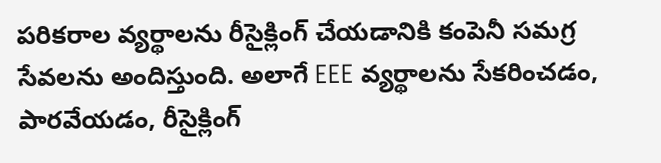పరికరాల వ్యర్థాలను రీసైక్లింగ్ చేయడానికి కంపెనీ సమగ్ర సేవలను అందిస్తుంది. అలాగే EEE వ్యర్థాలను సేకరించడం, పారవేయడం, రీసైక్లింగ్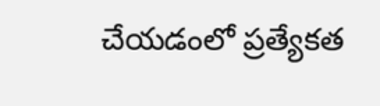చేయడంలో ప్రత్యేకత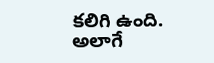కలిగి ఉంది. అలాగే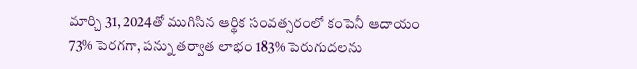మార్చి 31, 2024తో ముగిసిన ఆర్థిక సంవత్సరంలో కంపెనీ ఆదాయం 73% పెరగగా, పన్ను తర్వాత లాభం 183% పెరుగుదలను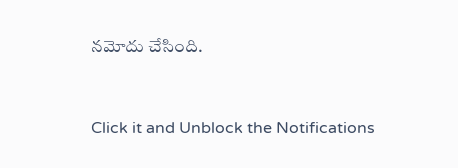నమోదు చేసింది.


Click it and Unblock the Notifications